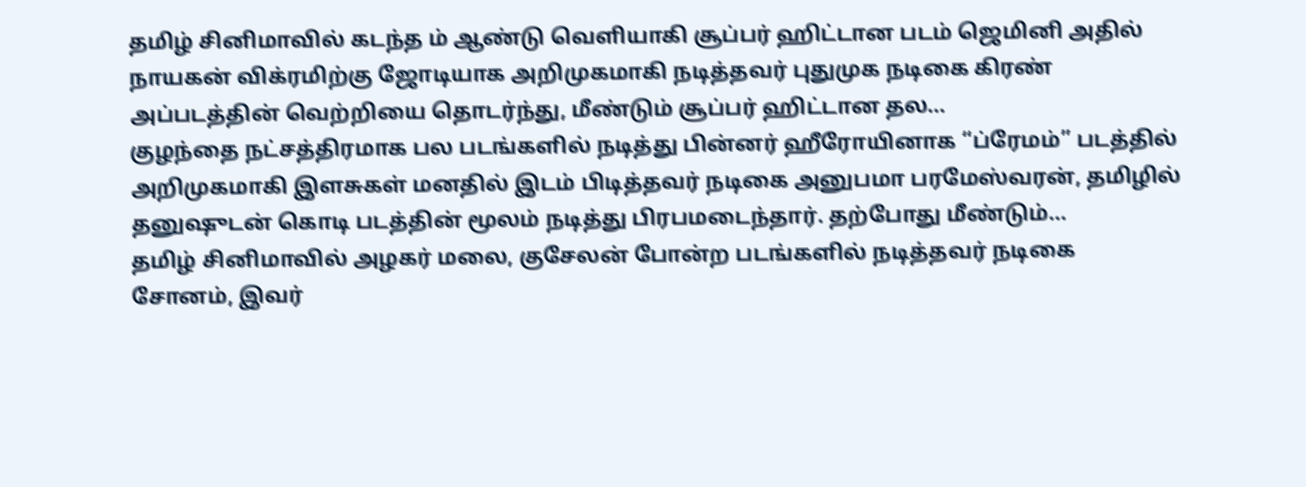தமிழ் சினிமாவில் கடந்த ம் ஆண்டு வெளியாகி சூப்பர் ஹிட்டான படம் ஜெமினி அதில் நாயகன் விக்ரமிற்கு ஜோடியாக அறிமுகமாகி நடித்தவர் புதுமுக நடிகை கிரண் அப்படத்தின் வெற்றியை தொடர்ந்து, மீண்டும் சூப்பர் ஹிட்டான தல...
குழந்தை நட்சத்திரமாக பல படங்களில் நடித்து பின்னர் ஹீரோயினாக “ப்ரேமம்” படத்தில் அறிமுகமாகி இளசுகள் மனதில் இடம் பிடித்தவர் நடிகை அனுபமா பரமேஸ்வரன், தமிழில் தனுஷுடன் கொடி படத்தின் மூலம் நடித்து பிரபமடைந்தார். தற்போது மீண்டும்...
தமிழ் சினிமாவில் அழகர் மலை, குசேலன் போன்ற படங்களில் நடித்தவர் நடிகை சோனம், இவர்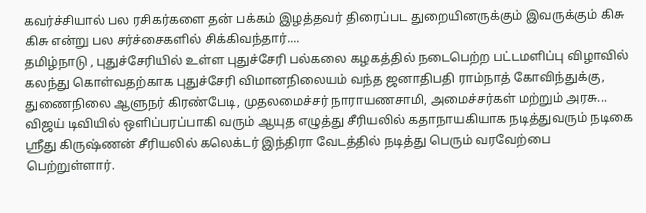கவர்ச்சியால் பல ரசிகர்களை தன் பக்கம் இழத்தவர் திரைப்பட துறையினருக்கும் இவருக்கும் கிசு கிசு என்று பல சர்ச்சைகளில் சிக்கிவந்தார்....
தமிழ்நாடு , புதுச்சேரியில் உள்ள புதுச்சேரி பல்கலை கழகத்தில் நடைபெற்ற பட்டமளிப்பு விழாவில் கலந்து கொள்வதற்காக புதுச்சேரி விமானநிலையம் வந்த ஜனாதிபதி ராம்நாத் கோவிந்துக்கு, துணைநிலை ஆளுநர் கிரண்பேடி, முதலமைச்சர் நாராயணசாமி, அமைச்சர்கள் மற்றும் அரசு...
விஜய் டிவியில் ஒளிப்பரப்பாகி வரும் ஆயுத எழுத்து சீரியலில் கதாநாயகியாக நடித்துவரும் நடிகை ஸ்ரீது கிருஷ்ணன் சீரியலில் கலெக்டர் இந்திரா வேடத்தில் நடித்து பெரும் வரவேற்பை பெற்றுள்ளார்.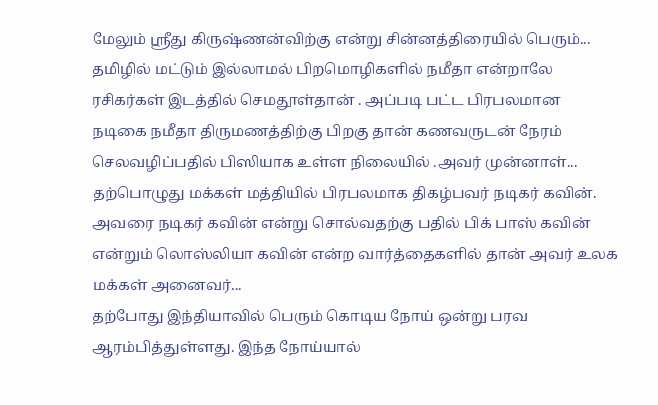மேலும் ஸ்ரீது கிருஷ்ணன்விற்கு என்று சின்னத்திரையில் பெரும்...
தமிழில் மட்டும் இல்லாமல் பிறமொழிகளில் நமீதா என்றாலே ரசிகர்கள் இடத்தில் செமதூள்தான் . அப்படி பட்ட பிரபலமான நடிகை நமீதா திருமணத்திற்கு பிறகு தான் கணவருடன் நேரம் செலவழிப்பதில் பிஸியாக உள்ள நிலையில் .அவர் முன்னாள்...
தற்பொழுது மக்கள் மத்தியில் பிரபலமாக திகழ்பவர் நடிகர் கவின். அவரை நடிகர் கவின் என்று சொல்வதற்கு பதில் பிக் பாஸ் கவின் என்றும் லொஸ்லியா கவின் என்ற வார்த்தைகளில் தான் அவர் உலக மக்கள் அனைவர்...
தற்போது இந்தியாவில் பெரும் கொடிய நோய் ஒன்று பரவ ஆரம்பித்துள்ளது. இந்த நோய்யால்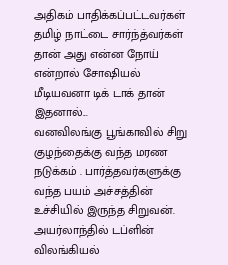அதிகம் பாதிக்கப்பட்டவர்கள் தமிழ் நாட்டை சார்ந்த்வர்கள் தான் அது என்ன நோய் என்றால் சோஷியல் மீடியவனா டிக் டாக் தான் இதனால்...
வனவிலங்கு பூங்காவில் சிறு குழந்தைக்கு வந்த மரண நடுக்கம் . பார்த்தவர்களுக்கு வந்த பயம் அச்சத்தின் உச்சியில் இருந்த சிறுவன். அயர்லாந்தில் டப்ளின் விலங்கியல்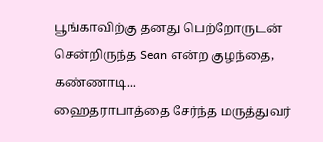பூங்காவிற்கு தனது பெற்றோருடன் சென்றிருந்த Sean என்ற குழந்தை, கண்ணாடி...
ஹைதராபாத்தை சேர்ந்த மருத்துவர்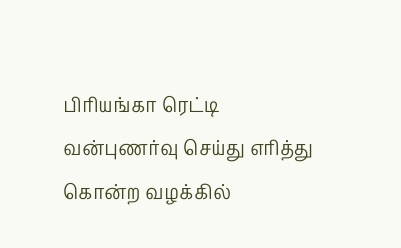பிரியங்கா ரெட்டி வன்புணர்வு செய்து எரித்து கொன்ற வழக்கில்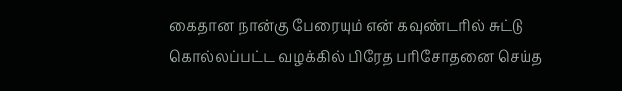கைதான நான்கு பேரையும் என் கவுண்டரில் சுட்டு கொல்லப்பட்ட வழக்கில் பிரேத பரிசோதனை செய்த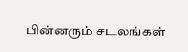பின்னரும் சடலங்கள்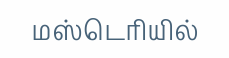மஸ்டெரியில்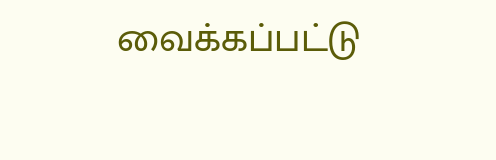வைக்கப்பட்டு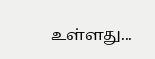உள்ளது...